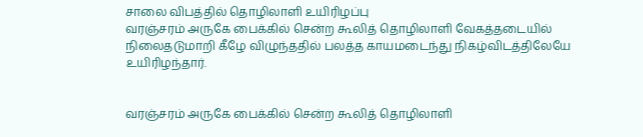சாலை விபத்தில் தொழிலாளி உயிரிழப்பு
வரஞ்சரம் அருகே பைக்கில் சென்ற கூலித் தொழிலாளி வேகத்தடையில் நிலைதடுமாறி கீழே விழுந்ததில் பலத்த காயமடைந்து நிகழ்விடத்திலேயே உயிரிழந்தார்.


வரஞ்சரம் அருகே பைக்கில் சென்ற கூலித் தொழிலாளி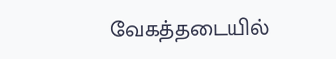வேகத்தடையில்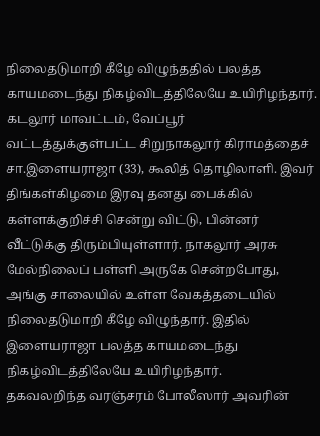நிலைதடுமாறி கீழே விழுந்ததில் பலத்த காயமடைந்து நிகழ்விடத்திலேயே உயிரிழந்தார்.
கடலூர் மாவட்டம், வேப்பூர் வட்டத்துக்குள்பட்ட சிறுநாகலூர் கிராமத்தைச் சா.இளையராஜா (33), கூலித் தொழிலாளி. இவர் திங்கள்கிழமை இரவு தனது பைக்கில் கள்ளக்குறிச்சி சென்று விட்டு, பின்னர் வீட்டுக்கு திரும்பியுள்ளார். நாகலூர் அரசு மேல்நிலைப் பள்ளி அருகே சென்றபோது, அங்கு சாலையில் உள்ள வேகத்தடையில் நிலைதடுமாறி கீழே விழுந்தார். இதில் இளையராஜா பலத்த காயமடைந்து நிகழ்விடத்திலேயே உயிரிழந்தார்.
தகவலறிந்த வரஞ்சரம் போலீஸார் அவரின்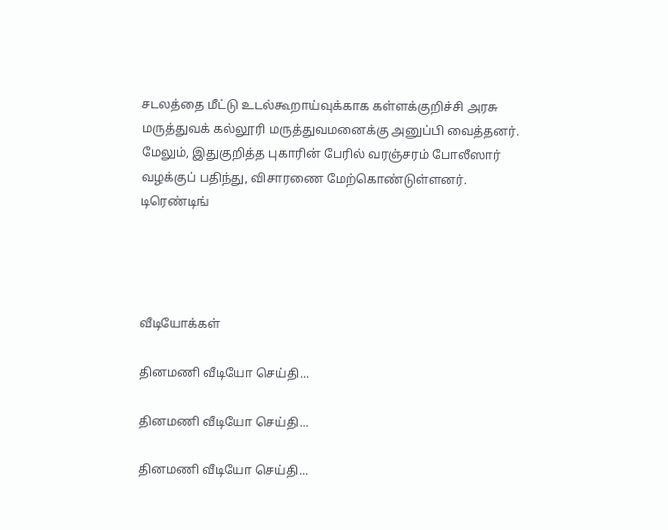சடலத்தை மீட்டு உடல்கூறாய்வுக்காக கள்ளக்குறிச்சி அரசு மருத்துவக் கல்லூரி மருத்துவமனைக்கு அனுப்பி வைத்தனர். மேலும், இதுகுறித்த புகாரின் பேரில் வரஞ்சரம் போலீஸார் வழக்குப் பதிந்து, விசாரணை மேற்கொண்டுள்ளனர்.
டிரெண்டிங்




வீடியோக்கள்

தினமணி வீடியோ செய்தி...

தினமணி வீடியோ செய்தி...

தினமணி வீடியோ செய்தி...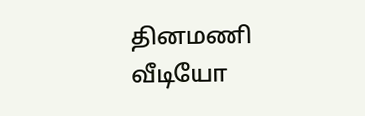தினமணி வீடியோ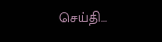செய்தி...